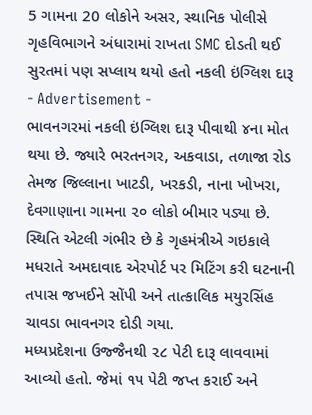5 ગામના 20 લોકોને અસર, સ્થાનિક પોલીસે ગૃહવિભાગને અંધારામાં રાખતા SMC દોડતી થઈ
સુરતમાં પણ સપ્લાય થયો હતો નકલી ઇંગ્લિશ દારૂ
- Advertisement -
ભાવનગરમાં નકલી ઇંગ્લિશ દારૂ પીવાથી ૪ના મોત થયા છે. જ્યારે ભરતનગર, અકવાડા, તળાજા રોડ તેમજ જિલ્લાના ખાટડી, ખરકડી, નાના ખોખરા, દેવગાણાના ગામના ૨૦ લોકો બીમાર પડ્યા છે. સ્થિતિ એટલી ગંભીર છે કે ગૃહમંત્રીએ ગઇકાલે મધરાતે અમદાવાદ એરપોર્ટ પર મિટિંગ કરી ઘટનાની તપાસ જખઈને સોંપી અને તાત્કાલિક મયુરસિંહ ચાવડા ભાવનગર દોડી ગયા.
મધ્યપ્રદેશના ઉજ્જૈનથી ૨૮ પેટી દારૂ લાવવામાં આવ્યો હતો. જેમાં ૧૫ પેટી જપ્ત કરાઈ અને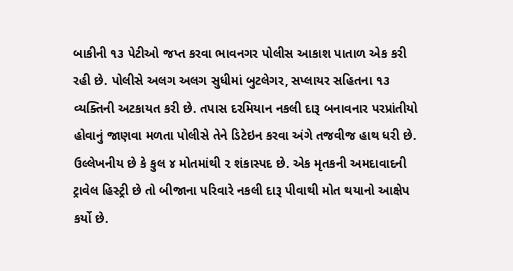બાકીની ૧૩ પેટીઓ જપ્ત કરવા ભાવનગર પોલીસ આકાશ પાતાળ એક કરી રહી છે. પોલીસે અલગ અલગ સુધીમાં બુટલેગર, સપ્લાયર સહિતના ૧૩ વ્યક્તિની અટકાયત કરી છે. તપાસ દરમિયાન નકલી દારૂ બનાવનાર પરપ્રાંતીયો હોવાનું જાણવા મળતા પોલીસે તેને ડિટેઇન કરવા અંગે તજવીજ હાથ ધરી છે.
ઉલ્લેખનીય છે કે કુલ ૪ મોતમાંથી ૨ શંકાસ્પદ છે. એક મૃતકની અમદાવાદની ટ્રાવેલ હિસ્ટ્રી છે તો બીજાના પરિવારે નકલી દારૂ પીવાથી મોત થયાનો આક્ષેપ કર્યો છે.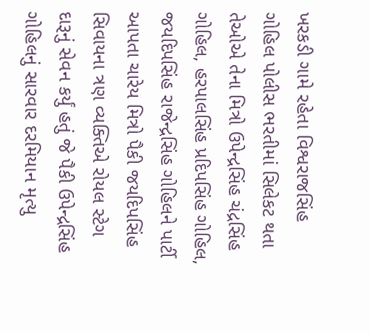ખરકડી ગામે રહેતા વિશ્વરાજસિંહ ગોહિલ પોલીસ ભરતીમાં સિલેકટ થતા તેઓએ તેના મિત્રો ઉપેન્દ્રસિંહ ચંદ્રસિંહ ગોહિલ, હરપાલસિંહ પ્રદિપસિંહ ગોહિલ, જયદિપસિંહ રાજેન્દ્રસિંહ ગોહિલને પાર્ટી આપતા ચારેય મિત્રો પૈકી જયદિપસિંહ સિવાયના ત્રણ વ્યક્તિએ રોયલ સ્ટેગ દારૂનું સેવન કર્યું હતું જે પૈકી ઉપેન્દ્રસિંહ
ગોહિલનું સારવાર દરમિયાન મૃત્યુ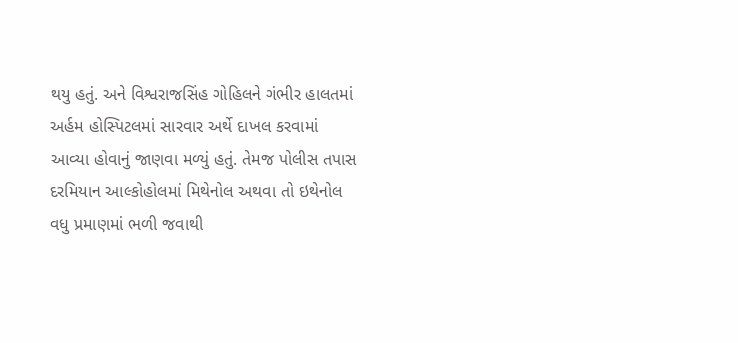થયુ હતું. અને વિશ્વરાજસિંહ ગોહિલને ગંભીર હાલતમાં અર્હમ હોસ્પિટલમાં સારવાર અર્થે દાખલ કરવામાં આવ્યા હોવાનું જાણવા મળ્યું હતું. તેમજ પોલીસ તપાસ દરમિયાન આલ્કોહોલમાં મિથેનોલ અથવા તો ઇથેનોલ વધુ પ્રમાણમાં ભળી જવાથી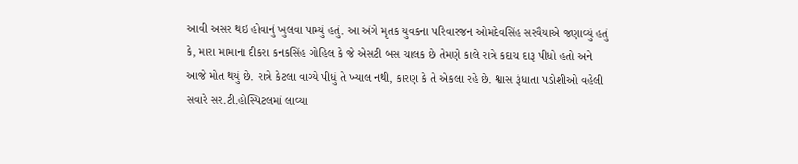આવી અસર થઇ હોવાનું ખુલવા પામ્યું હતું. આ અંગે મૃતક યુવકના પરિવારજન ઓમદેવસિંહ સરવૈયાએ જણાવ્યું હતું કે, મારા મામાના દીકરા કનકસિંહ ગોહિલ કે જે એસટી બસ ચાલક છે તેમણે કાલે રાત્રે કદાચ દારૂ પીધો હતો અને આજે મોત થયું છે. રાત્રે કેટલા વાગ્યે પીધું તે ખ્યાલ નથી, કારણ કે તે એકલા રહે છે. શ્વાસ રૂંધાતા પડોશીઓ વહેલી સવારે સર.ટી.હોસ્પિટલમાં લાવ્યા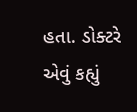હતા. ડોક્ટરે એવું કહ્યું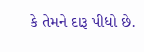કે તેમને દારૂ પીધો છે.